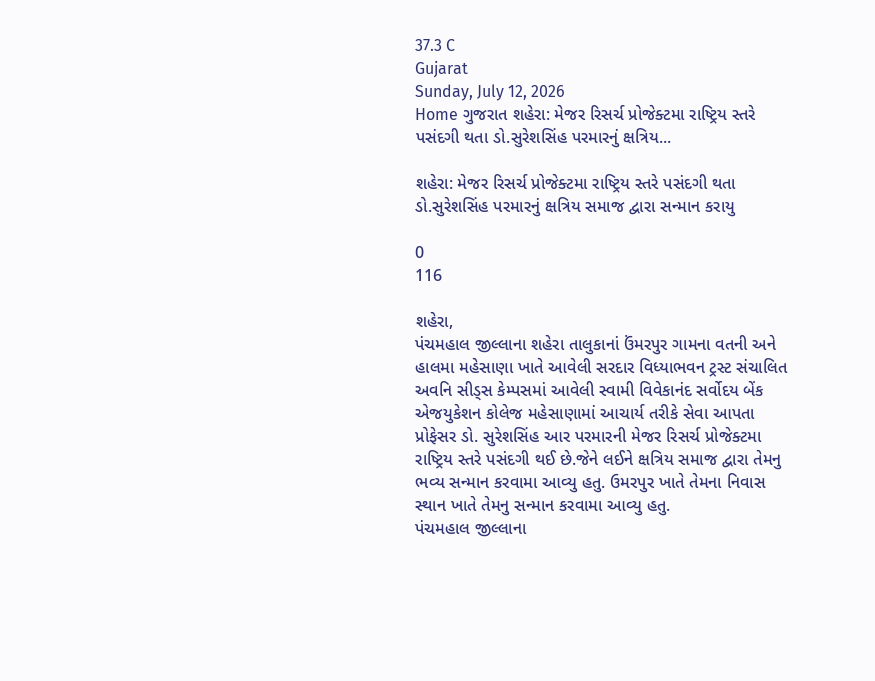37.3 C
Gujarat
Sunday, July 12, 2026
Home ગુજરાત શહેરા: મેજર રિસર્ચ પ્રોજેક્ટમા રાષ્ટ્રિય સ્તરે પસંદગી થતા ડો.સુરેશસિંહ પરમારનું ક્ષત્રિય...

શહેરા: મેજર રિસર્ચ પ્રોજેક્ટમા રાષ્ટ્રિય સ્તરે પસંદગી થતા ડો.સુરેશસિંહ પરમારનું ક્ષત્રિય સમાજ દ્વારા સન્માન કરાયુ

0
116

શહેરા,
પંચમહાલ જીલ્લાના શહેરા તાલુકાનાં ઉંમરપુર ગામના વતની અને હાલમા મહેસાણા ખાતે આવેલી સરદાર વિધ્યાભવન ટ્રસ્ટ સંચાલિત અવનિ સીડ્સ કેમ્પસમાં આવેલી સ્વામી વિવેકાનંદ સર્વોદય બેંક એજયુકેશન કોલેજ મહેસાણામાં આચાર્ય તરીકે સેવા આપતા પ્રોફેસર ડો. સુરેશસિંહ આર પરમારની મેજર રિસર્ચ પ્રોજેક્ટમા રાષ્ટ્રિય સ્તરે પસંદગી થઈ છે.જેને લઈને ક્ષત્રિય સમાજ દ્વારા તેમનુ ભવ્ય સન્માન કરવામા આવ્યુ હતુ. ઉમરપુર ખાતે તેમના નિવાસ સ્થાન ખાતે તેમનુ સન્માન કરવામા આવ્યુ હતુ.
પંચમહાલ જીલ્લાના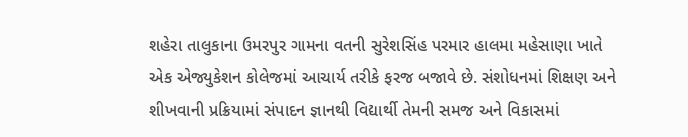શહેરા તાલુકાના ઉમરપુર ગામના વતની સુરેશસિંહ પરમાર હાલમા મહેસાણા ખાતે એક એજ્યુકેશન કોલેજમાં આચાર્ય તરીકે ફરજ બજાવે છે. સંશોધનમાં શિક્ષણ અને શીખવાની પ્રક્રિયામાં સંપાદન જ્ઞાનથી વિદ્યાર્થી તેમની સમજ અને વિકાસમાં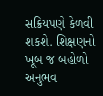સક્રિયપણે કેળવી શકશે. શિક્ષણનો ખૂબ જ બહોળો અનુભવ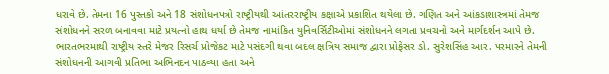ધરાવે છે. તેમના 16 પુસ્તકો અને 18 સંશોધનપત્રો રાષ્ટ્રીયથી આંતરરાષ્ટ્રીય કક્ષાએ પ્રકાશિત થયેલા છે. ગણિત અને આંકડાશાસ્ત્રમાં તેમજ સંશોધનને સરળ બનાવવા માટે પ્રયત્નો હાથ ધર્યા છે તેમજ નામાંકિત યુનિવર્સિટીઓમાં સંશોધનને લગતા પ્રવચનો અને માર્ગદર્શન આપે છે. ભારતભરમાથી રાષ્ટ્રીય સ્તરે મેજર રિસર્ચ પ્રોજેકટ માટે પસંદગી થવા બદલ ક્ષત્રિય સમાજ દ્વારા પ્રોફેસર ડો. સુરેશસિંહ આર. પરમારને તેમની સંશોધનની આગવી પ્રતિભા અભિનદન પાઠવ્યા હતા અને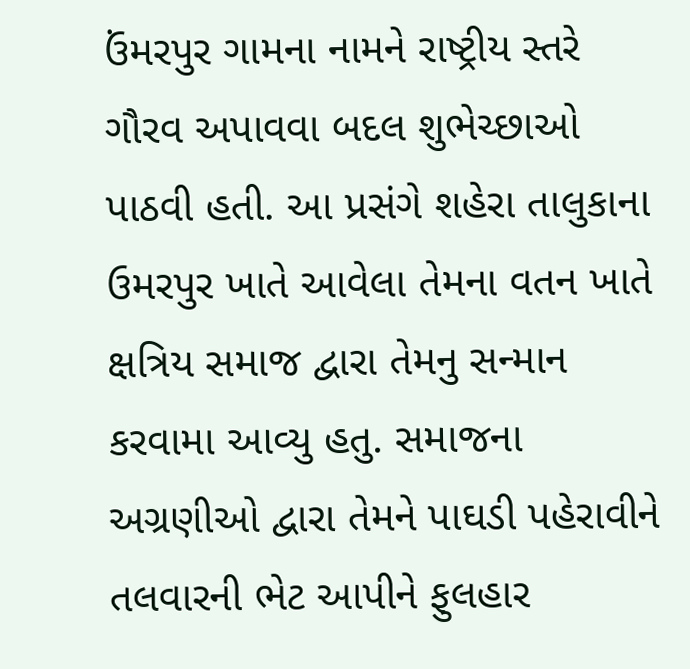ઉંમરપુર ગામના નામને રાષ્ટ્રીય સ્તરે ગૌરવ અપાવવા બદલ શુભેચ્છાઓ પાઠવી હતી. આ પ્રસંગે શહેરા તાલુકાના ઉમરપુર ખાતે આવેલા તેમના વતન ખાતે ક્ષત્રિય સમાજ દ્વારા તેમનુ સન્માન કરવામા આવ્યુ હતુ. સમાજના અગ્રણીઓ દ્વારા તેમને પાઘડી પહેરાવીને તલવારની ભેટ આપીને ફુલહાર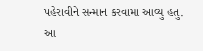પહેરાવીને સન્માન કરવામા આવ્યુ હતુ. આ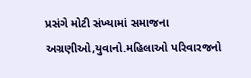પ્રસંગે મોટી સંખ્યામાં સમાજના અગ્રણીઓ,યુવાનો.મહિલાઓ પરિવારજનો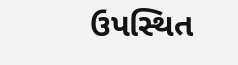ઉપસ્થિત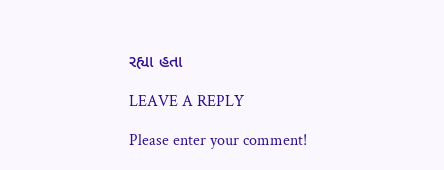રહ્યા હતા

LEAVE A REPLY

Please enter your comment!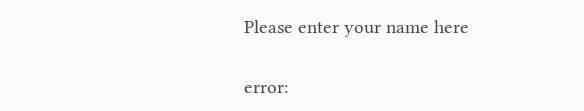Please enter your name here

error: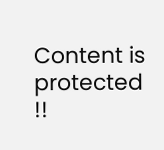Content is protected !!